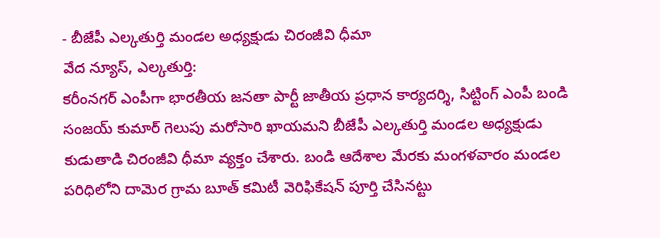- బీజేపీ ఎల్కతుర్తి మండల అధ్యక్షుడు చిరంజీవి ధీమా
వేద న్యూస్, ఎల్కతుర్తి:
కరీంనగర్ ఎంపీగా భారతీయ జనతా పార్టీ జాతీయ ప్రధాన కార్యదర్శి, సిట్టింగ్ ఎంపీ బండి సంజయ్ కుమార్ గెలుపు మరోసారి ఖాయమని బీజేపీ ఎల్కతుర్తి మండల అధ్యక్షుడు కుడుతాడి చిరంజీవి ధీమా వ్యక్తం చేశారు. బండి ఆదేశాల మేరకు మంగళవారం మండల పరిధిలోని దామెర గ్రామ బూత్ కమిటీ వెరిఫికేషన్ పూర్తి చేసినట్టు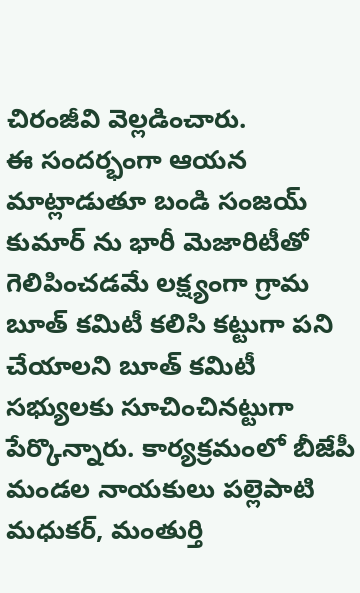చిరంజీవి వెల్లడించారు.
ఈ సందర్భంగా ఆయన మాట్లాడుతూ బండి సంజయ్ కుమార్ ను భారీ మెజారిటీతో గెలిపించడమే లక్ష్యంగా గ్రామ బూత్ కమిటీ కలిసి కట్టుగా పని చేయాలని బూత్ కమిటీ సభ్యులకు సూచించినట్టుగా పేర్కొన్నారు. కార్యక్రమంలో బీజేపీ మండల నాయకులు పల్లెపాటి మధుకర్, మంతుర్తి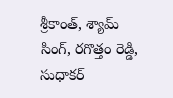శ్రీకాంత్, శ్యామ్ సింగ్, రగొత్తం రెడ్డి, సుధాకర్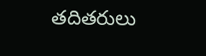తదితరులు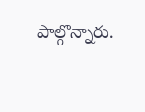పాల్గొన్నారు.